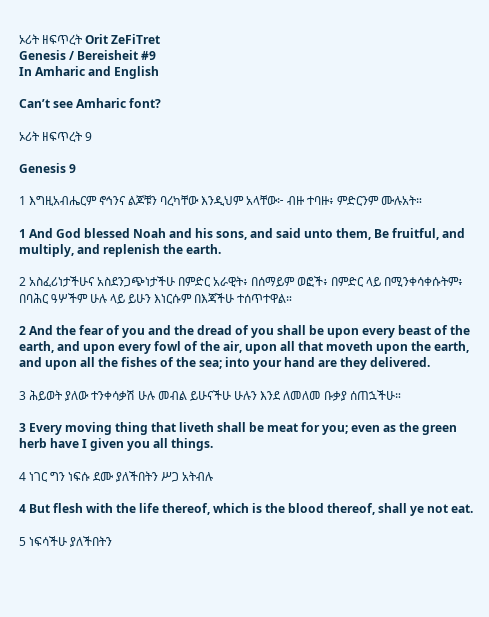ኦሪት ዘፍጥረት Orit ZeFiTret
Genesis / Bereisheit #9
In Amharic and English

Can’t see Amharic font?

ኦሪት ዘፍጥረት 9

Genesis 9

1 እግዚአብሔርም ኖኅንና ልጆቹን ባረካቸው እንዲህም አላቸው፦ ብዙ ተባዙ፥ ምድርንም ሙሉአት።

1 And God blessed Noah and his sons, and said unto them, Be fruitful, and multiply, and replenish the earth.

2 አስፈሪነታችሁና አስደንጋጭነታችሁ በምድር አራዊት፥ በሰማይም ወፎች፥ በምድር ላይ በሚንቀሳቀሱትም፥ በባሕር ዓሦችም ሁሉ ላይ ይሁን እነርሱም በእጃችሁ ተሰጥተዋል።

2 And the fear of you and the dread of you shall be upon every beast of the earth, and upon every fowl of the air, upon all that moveth upon the earth, and upon all the fishes of the sea; into your hand are they delivered.

3 ሕይወት ያለው ተንቀሳቃሽ ሁሉ መብል ይሁናችሁ ሁሉን እንደ ለመለመ ቡቃያ ሰጠኋችሁ።

3 Every moving thing that liveth shall be meat for you; even as the green herb have I given you all things.

4 ነገር ግን ነፍሱ ደሙ ያለችበትን ሥጋ አትብሉ

4 But flesh with the life thereof, which is the blood thereof, shall ye not eat.

5 ነፍሳችሁ ያለችበትን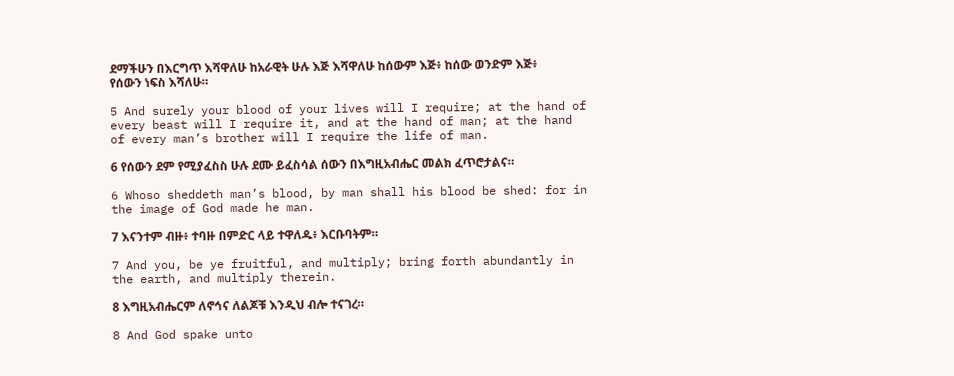ደማችሁን በእርግጥ እሻዋለሁ ከአራዊት ሁሉ እጅ እሻዋለሁ ከሰውም እጅ፥ ከሰው ወንድም እጅ፥ የሰውን ነፍስ እሻለሁ።

5 And surely your blood of your lives will I require; at the hand of every beast will I require it, and at the hand of man; at the hand of every man’s brother will I require the life of man.

6 የሰውን ደም የሚያፈስስ ሁሉ ደሙ ይፈስሳል ሰውን በእግዚአብሔር መልክ ፈጥሮታልና።

6 Whoso sheddeth man’s blood, by man shall his blood be shed: for in the image of God made he man.

7 እናንተም ብዙ፥ ተባዙ በምድር ላይ ተዋለዱ፥ እርቡባትም።

7 And you, be ye fruitful, and multiply; bring forth abundantly in the earth, and multiply therein.

8 እግዚአብሔርም ለኖኅና ለልጆቹ እንዲህ ብሎ ተናገረ።

8 And God spake unto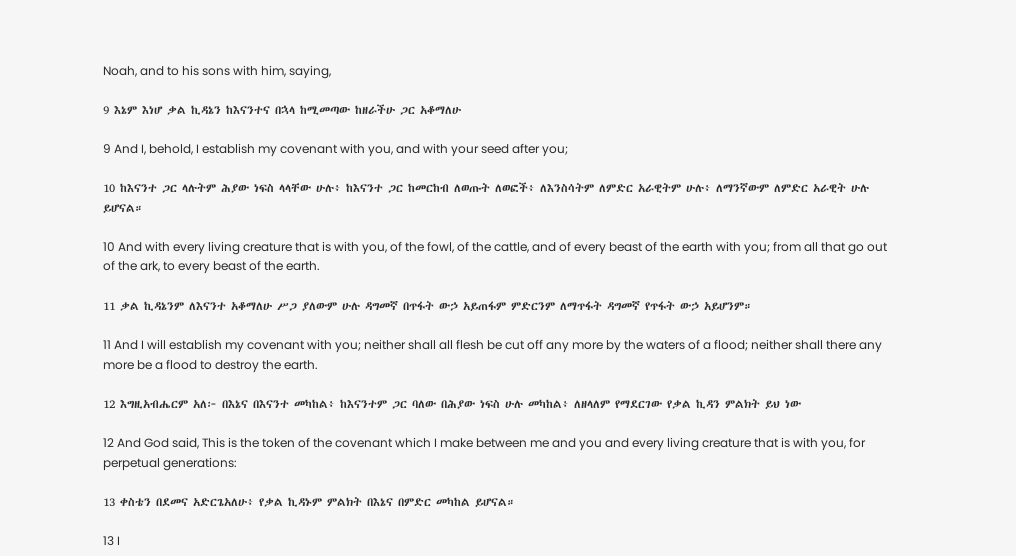Noah, and to his sons with him, saying,

9 እኔም እነሆ ቃል ኪዳኔን ከእናንተና በኋላ ከሚመጣው ከዘራችሁ ጋር አቆማለሁ

9 And I, behold, I establish my covenant with you, and with your seed after you;

10 ከእናንተ ጋር ላሉትም ሕያው ነፍስ ላላቸው ሁሉ፥ ከእናንተ ጋር ከመርከብ ለወጡት ለወፎች፥ ለእንስሳትም ለምድር አራዊትም ሁሉ፥ ለማንኛውም ለምድር አራዊት ሁሉ ይሆናል።

10 And with every living creature that is with you, of the fowl, of the cattle, and of every beast of the earth with you; from all that go out of the ark, to every beast of the earth.

11 ቃል ኪዳኔንም ለእናንተ አቆማለሁ ሥጋ ያለውም ሁሉ ዳግመኛ በጥፋት ውኃ አይጠፋም ምድርንም ለማጥፋት ዳግመኛ የጥፋት ውኃ አይሆንም።

11 And I will establish my covenant with you; neither shall all flesh be cut off any more by the waters of a flood; neither shall there any more be a flood to destroy the earth.

12 እግዚአብሔርም አለ፦ በእኔና በእናንተ መካከል፥ ከእናንተም ጋር ባለው በሕያው ነፍስ ሁሉ መካከል፥ ለዘላለም የማደርገው የቃል ኪዳን ምልክት ይህ ነው

12 And God said, This is the token of the covenant which I make between me and you and every living creature that is with you, for perpetual generations:

13 ቀስቴን በደመና አድርጌአለሁ፥ የቃል ኪዳኑም ምልክት በእኔና በምድር መካከል ይሆናል።

13 I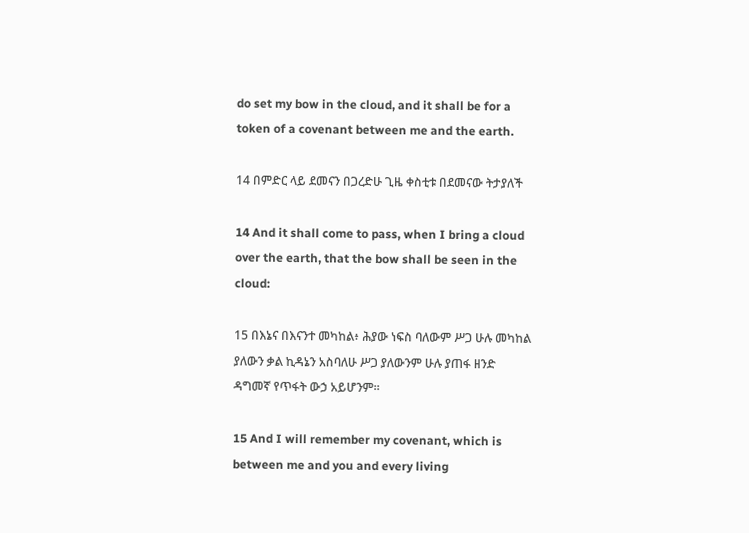do set my bow in the cloud, and it shall be for a token of a covenant between me and the earth.

14 በምድር ላይ ደመናን በጋረድሁ ጊዜ ቀስቲቱ በደመናው ትታያለች

14 And it shall come to pass, when I bring a cloud over the earth, that the bow shall be seen in the cloud:

15 በእኔና በእናንተ መካከል፥ ሕያው ነፍስ ባለውም ሥጋ ሁሉ መካከል ያለውን ቃል ኪዳኔን አስባለሁ ሥጋ ያለውንም ሁሉ ያጠፋ ዘንድ ዳግመኛ የጥፋት ውኃ አይሆንም።

15 And I will remember my covenant, which is between me and you and every living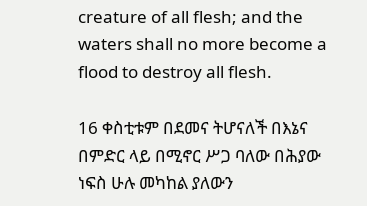creature of all flesh; and the waters shall no more become a flood to destroy all flesh.

16 ቀስቲቱም በደመና ትሆናለች በእኔና በምድር ላይ በሚኖር ሥጋ ባለው በሕያው ነፍስ ሁሉ መካከል ያለውን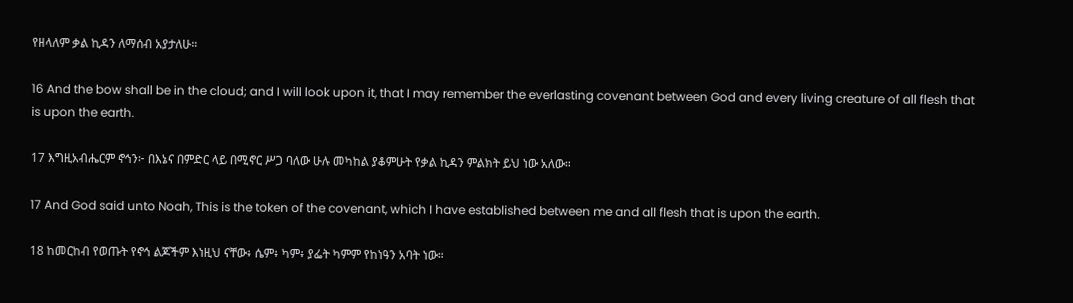የዘላለም ቃል ኪዳን ለማሰብ አያታለሁ።

16 And the bow shall be in the cloud; and I will look upon it, that I may remember the everlasting covenant between God and every living creature of all flesh that is upon the earth.

17 እግዚአብሔርም ኖኅን፦ በእኔና በምድር ላይ በሚኖር ሥጋ ባለው ሁሉ መካከል ያቆምሁት የቃል ኪዳን ምልክት ይህ ነው አለው።

17 And God said unto Noah, This is the token of the covenant, which I have established between me and all flesh that is upon the earth.

18 ከመርከብ የወጡት የኖኅ ልጆችም እነዚህ ናቸው፥ ሴም፥ ካም፥ ያፌት ካምም የከነዓን አባት ነው።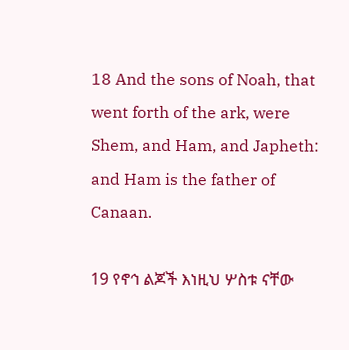18 And the sons of Noah, that went forth of the ark, were Shem, and Ham, and Japheth: and Ham is the father of Canaan.

19 የኖኅ ልጆች እነዚህ ሦስቱ ናቸው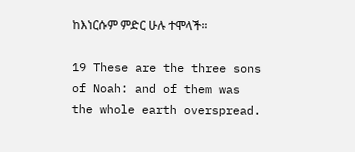ከእነርሱም ምድር ሁሉ ተሞላች።

19 These are the three sons of Noah: and of them was the whole earth overspread.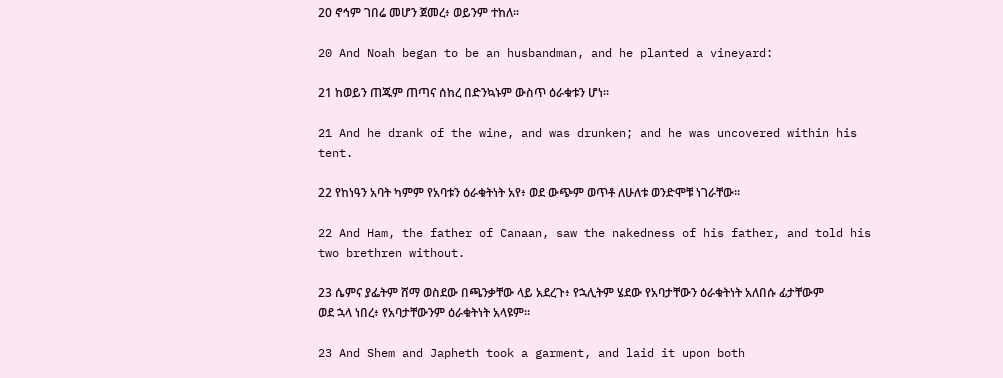20 ኖኅም ገበሬ መሆን ጀመረ፥ ወይንም ተከለ።

20 And Noah began to be an husbandman, and he planted a vineyard:

21 ከወይን ጠጁም ጠጣና ሰከረ በድንኳኑም ውስጥ ዕራቁቱን ሆነ።

21 And he drank of the wine, and was drunken; and he was uncovered within his tent.

22 የከነዓን አባት ካምም የአባቱን ዕራቁትነት አየ፥ ወደ ውጭም ወጥቶ ለሁለቱ ወንድሞቹ ነገራቸው።

22 And Ham, the father of Canaan, saw the nakedness of his father, and told his two brethren without.

23 ሴምና ያፌትም ሸማ ወስደው በጫንቃቸው ላይ አደረጉ፥ የኋሊትም ሄደው የአባታቸውን ዕራቁትነት አለበሱ ፊታቸውም ወደ ኋላ ነበረ፥ የአባታቸውንም ዕራቁትነት አላዩም።

23 And Shem and Japheth took a garment, and laid it upon both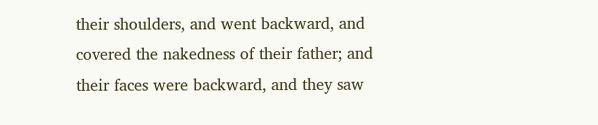their shoulders, and went backward, and covered the nakedness of their father; and their faces were backward, and they saw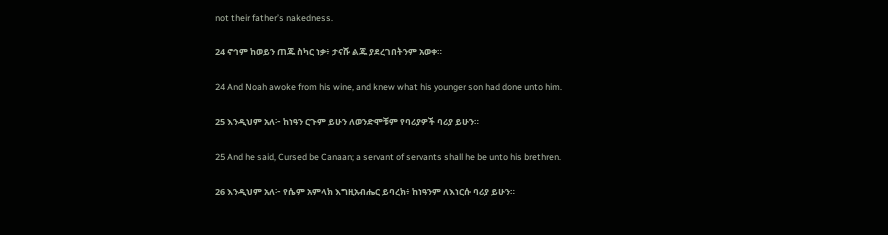not their father’s nakedness.

24 ኖኅም ከወይን ጠጁ ስካር ነቃ፥ ታናሹ ልጁ ያደረገበትንም አወቀ።

24 And Noah awoke from his wine, and knew what his younger son had done unto him.

25 እንዲህም አለ፦ ከነዓን ርጉም ይሁን ለወንድሞቹም የባሪያዎች ባሪያ ይሁን።

25 And he said, Cursed be Canaan; a servant of servants shall he be unto his brethren.

26 እንዲህም አለ፦ የሴም አምላክ እግዚአብሔር ይባረክ፥ ከነዓንም ለእነርሱ ባሪያ ይሁን።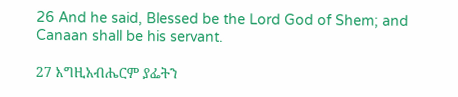26 And he said, Blessed be the Lord God of Shem; and Canaan shall be his servant.

27 እግዚአብሔርም ያፌትን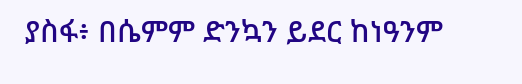ያስፋ፥ በሴምም ድንኳን ይደር ከነዓንም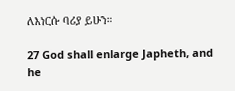ለእነርሱ ባሪያ ይሁን።

27 God shall enlarge Japheth, and he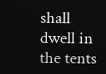shall dwell in the tents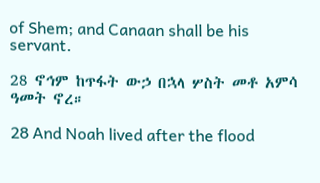of Shem; and Canaan shall be his servant.

28 ኖኅም ከጥፋት ውኃ በኋላ ሦስት መቶ አምሳ ዓመት ኖረ።

28 And Noah lived after the flood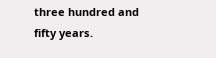three hundred and fifty years.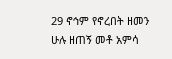29 ኖኅም የኖረበት ዘመን ሁሉ ዘጠኝ መቶ አምሳ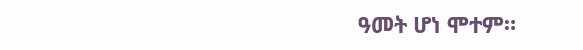ዓመት ሆነ ሞተም።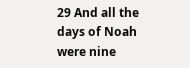29 And all the days of Noah were nine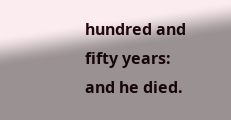hundred and fifty years: and he died.